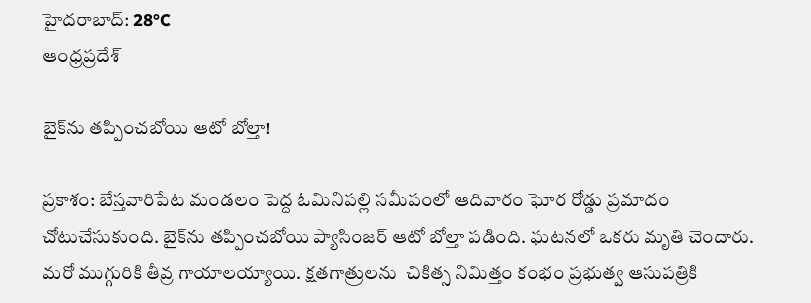హైదరాబాద్: 28°C
ఆంధ్రప్రదేశ్

బైక్‌ను తప్పించబోయి ఆటో బోల్తా!

ప్రకాశం: బేస్తవారిపేట మండలం పెద్ద ఓమినిపల్లి సమీపంలో ఆదివారం ఘోర రోడ్డు ప్రమాదం చోటుచేసుకుంది. బైక్‌ను తప్పించబోయి ప్యాసింజర్ ఆటో బోల్తా పడింది. ఘటనలో ఒకరు మృతి చెందారు. మరో ముగ్గురికి తీవ్ర గాయాలయ్యాయి. క్షతగాత్రులను  చికిత్స నిమిత్తం కంభం ప్రభుత్వ ఆసుపత్రికి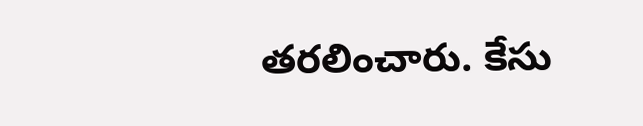తరలించారు. కేసు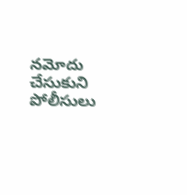నమోదు చేసుకుని పోలీసులు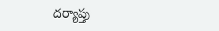దర్యాప్తు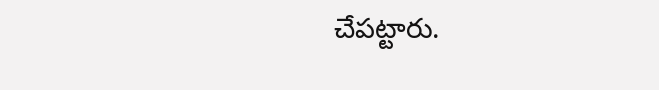చేపట్టారు.